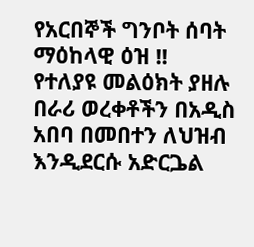የአርበኞች ግንቦት ሰባት ማዕከላዊ ዕዝ !!
የተለያዩ መልዕክት ያዘሉ በራሪ ወረቀቶችን በአዲስ አበባ በመበተን ለህዝብ እንዲደርሱ አድርጔል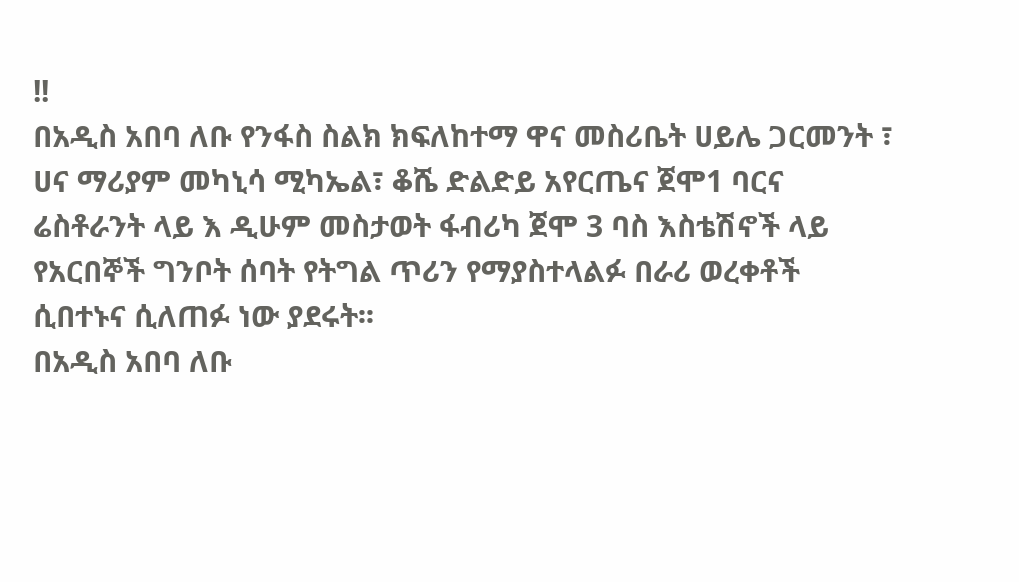!!
በአዲስ አበባ ለቡ የንፋስ ስልክ ክፍለከተማ ዋና መስሪቤት ሀይሌ ጋርመንት ፣ ሀና ማሪያም መካኒሳ ሚካኤል፣ ቆሼ ድልድይ አየርጤና ጀሞ1 ባርና ሬስቶራንት ላይ እ ዲሁም መስታወት ፋብሪካ ጀሞ 3 ባስ እስቴሽኖች ላይ የአርበኞች ግንቦት ሰባት የትግል ጥሪን የማያስተላልፉ በራሪ ወረቀቶች ሲበተኑና ሲለጠፉ ነው ያደሩት፡፡
በአዲስ አበባ ለቡ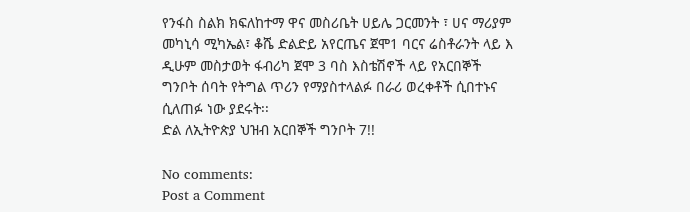የንፋስ ስልክ ክፍለከተማ ዋና መስሪቤት ሀይሌ ጋርመንት ፣ ሀና ማሪያም መካኒሳ ሚካኤል፣ ቆሼ ድልድይ አየርጤና ጀሞ1 ባርና ሬስቶራንት ላይ እ ዲሁም መስታወት ፋብሪካ ጀሞ 3 ባስ እስቴሽኖች ላይ የአርበኞች ግንቦት ሰባት የትግል ጥሪን የማያስተላልፉ በራሪ ወረቀቶች ሲበተኑና ሲለጠፉ ነው ያደሩት፡፡
ድል ለኢትዮጵያ ህዝብ አርበኞች ግንቦት 7!!

No comments:
Post a Comment